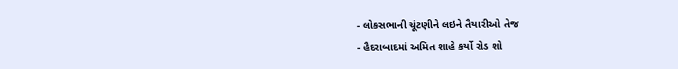- લોકસભાની ચૂંટણીને લઇને તૈયારીઓ તેજ
- હૈદરાબાદમાં અમિત શાહે કર્યો રોડ શો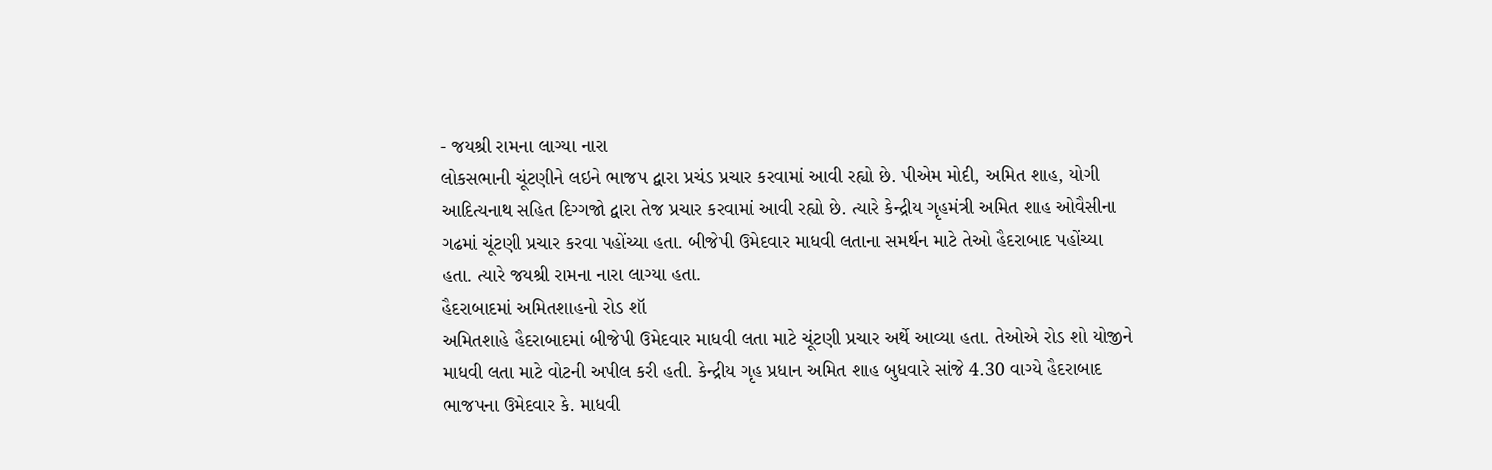- જયશ્રી રામના લાગ્યા નારા
લોકસભાની ચૂંટણીને લઇને ભાજપ દ્વારા પ્રચંડ પ્રચાર કરવામાં આવી રહ્યો છે. પીએમ મોદી, અમિત શાહ, યોગી આદિત્યનાથ સહિત દિગ્ગજો દ્વારા તેજ પ્રચાર કરવામાં આવી રહ્યો છે. ત્યારે કેન્દ્રીય ગૃહમંત્રી અમિત શાહ ઓવૈસીના ગઢમાં ચૂંટણી પ્રચાર કરવા પહોંચ્યા હતા. બીજેપી ઉમેદવાર માધવી લતાના સમર્થન માટે તેઓ હૈદરાબાદ પહોંચ્યા હતા. ત્યારે જયશ્રી રામના નારા લાગ્યા હતા.
હૈદરાબાદમાં અમિતશાહનો રોડ શૉ
અમિતશાહે હૈદરાબાદમાં બીજેપી ઉમેદવાર માધવી લતા માટે ચૂંટણી પ્રચાર અર્થે આવ્યા હતા. તેઓએ રોડ શો યોજીને માધવી લતા માટે વોટની અપીલ કરી હતી. કેન્દ્રીય ગૃહ પ્રધાન અમિત શાહ બુધવારે સાંજે 4.30 વાગ્યે હૈદરાબાદ ભાજપના ઉમેદવાર કે. માધવી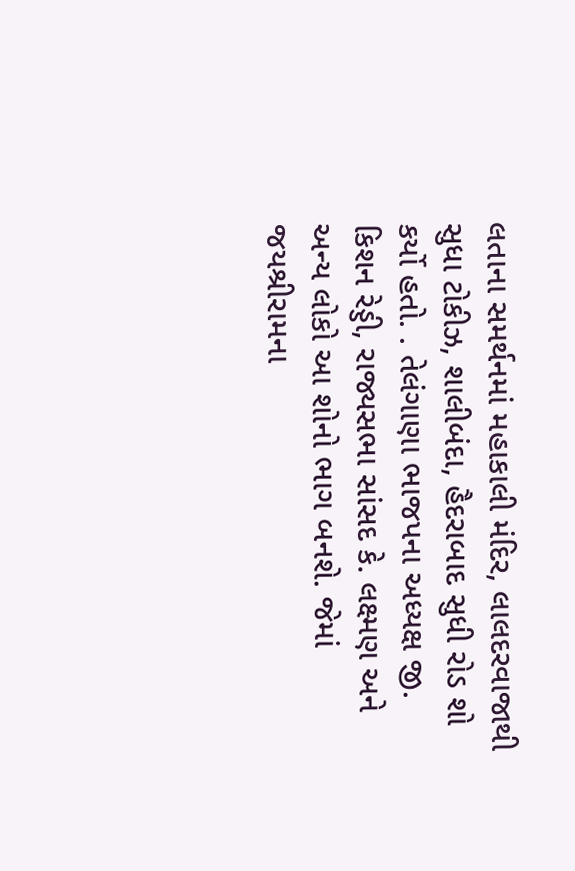લતાના સમર્થનમાં મહાકાલી મંદિર, લાલદરવાજાથી સુધા ટોકીઝ, શાલીબંદા, હૈદરાબાદ સુધી રોડ શો કર્યો હતો. . તેલંગાણા ભાજપના અધ્યક્ષ જી. કિશન રેડ્ડી, રાજ્યસભા સાંસદ કે. લક્ષ્મણ અને અન્ય લોકો આ શોનો ભાગ બનશે. જેમાં જયશ્રીરામના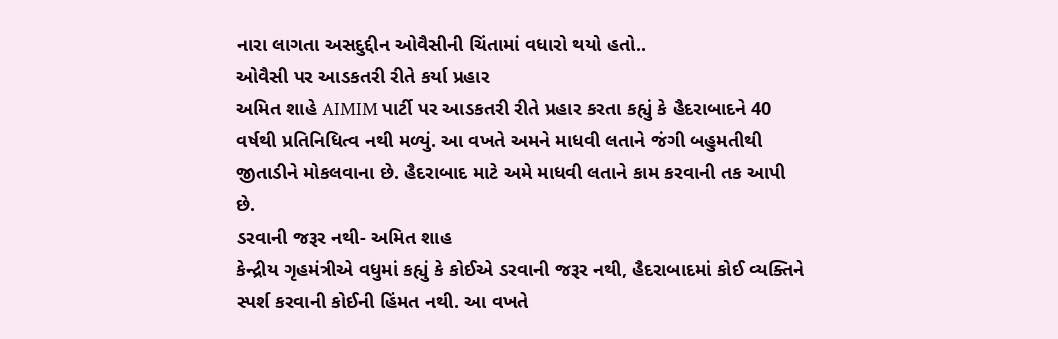નારા લાગતા અસદુદ્દીન ઓવૈસીની ચિંતામાં વધારો થયો હતો..
ઓવૈસી પર આડકતરી રીતે કર્યા પ્રહાર
અમિત શાહે AIMIM પાર્ટી પર આડકતરી રીતે પ્રહાર કરતા કહ્યું કે હૈદરાબાદને 40 વર્ષથી પ્રતિનિધિત્વ નથી મળ્યું. આ વખતે અમને માધવી લતાને જંગી બહુમતીથી જીતાડીને મોકલવાના છે. હૈદરાબાદ માટે અમે માધવી લતાને કામ કરવાની તક આપી છે.
ડરવાની જરૂર નથી- અમિત શાહ
કેન્દ્રીય ગૃહમંત્રીએ વધુમાં કહ્યું કે કોઈએ ડરવાની જરૂર નથી, હૈદરાબાદમાં કોઈ વ્યક્તિને સ્પર્શ કરવાની કોઈની હિંમત નથી. આ વખતે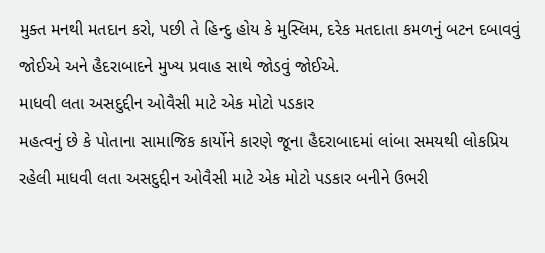મુક્ત મનથી મતદાન કરો, પછી તે હિન્દુ હોય કે મુસ્લિમ, દરેક મતદાતા કમળનું બટન દબાવવું જોઈએ અને હૈદરાબાદને મુખ્ય પ્રવાહ સાથે જોડવું જોઈએ.
માધવી લતા અસદુદ્દીન ઓવૈસી માટે એક મોટો પડકાર
મહત્વનું છે કે પોતાના સામાજિક કાર્યોને કારણે જૂના હૈદરાબાદમાં લાંબા સમયથી લોકપ્રિય રહેલી માધવી લતા અસદુદ્દીન ઓવૈસી માટે એક મોટો પડકાર બનીને ઉભરી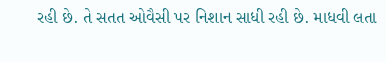રહી છે. તે સતત ઓવૈસી પર નિશાન સાધી રહી છે. માધવી લતા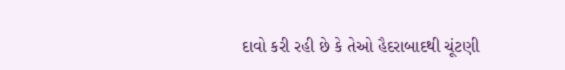દાવો કરી રહી છે કે તેઓ હૈદરાબાદથી ચૂંટણી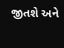જીતશે અને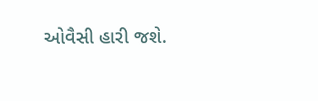ઓવૈસી હારી જશે.